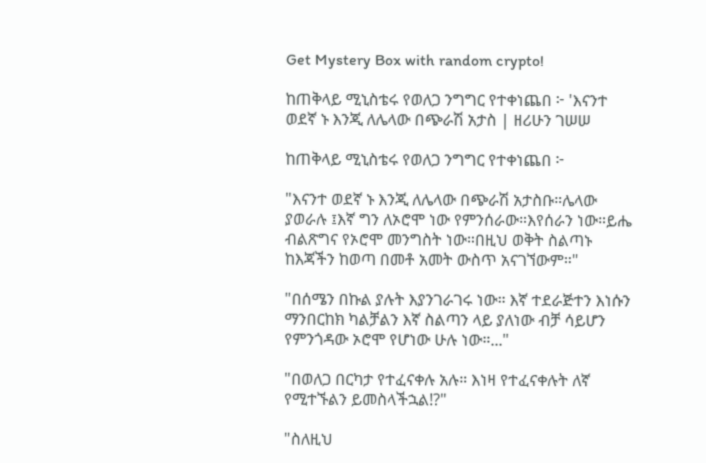Get Mystery Box with random crypto!

ከጠቅላይ ሚኒስቴሩ የወለጋ ንግግር የተቀነጨበ ፦ 'እናንተ ወደኛ ኑ እንጂ ለሌላው በጭራሽ አታስ | ዘሪሁን ገሠሠ

ከጠቅላይ ሚኒስቴሩ የወለጋ ንግግር የተቀነጨበ ፦

"እናንተ ወደኛ ኑ እንጂ ለሌላው በጭራሽ አታስቡ።ሌላው ያወራሉ ፤እኛ ግን ለኦሮሞ ነው የምንሰራው።እየሰራን ነው።ይሔ ብልጽግና የኦሮሞ መንግስት ነው።በዚህ ወቅት ስልጣኑ ከእጃችን ከወጣ በመቶ አመት ውስጥ አናገኘውም።"

"በሰሜን በኩል ያሉት እያንገራገሩ ነው። እኛ ተደራጅተን እነሱን ማንበርከክ ካልቻልን እኛ ስልጣን ላይ ያለነው ብቻ ሳይሆን የምንጎዳው ኦሮሞ የሆነው ሁሉ ነው።..."

"በወለጋ በርካታ የተፈናቀሉ አሉ። እነዛ የተፈናቀሉት ለኛ የሚተኙልን ይመስላችኋል!?"

"ስለዚህ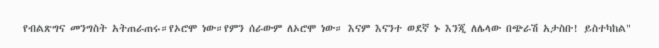የብልጽግና መንግስት አትጠራጠሩ።የኦሮሞ ነው።የምን ሰራውም ለኦሮሞ ነው። እናም እናንተ ወደኛ ኑ እንጂ ለሌላው በጭራሽ አታስቡ! ይስተካከል"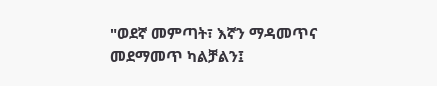"ወደኛ መምጣት፣ እኛን ማዳመጥና መደማመጥ ካልቻልን፤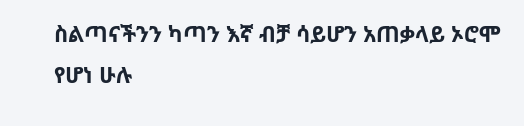ስልጣናችንን ካጣን እኛ ብቻ ሳይሆን አጠቃላይ ኦሮሞ የሆነ ሁሉ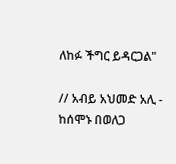ለከፉ ችግር ይዳርጋል"

// አብይ አህመድ አሊ - ከሰሞኑ በወለጋ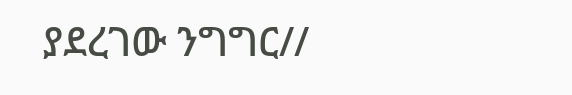ያደረገው ንግግር//